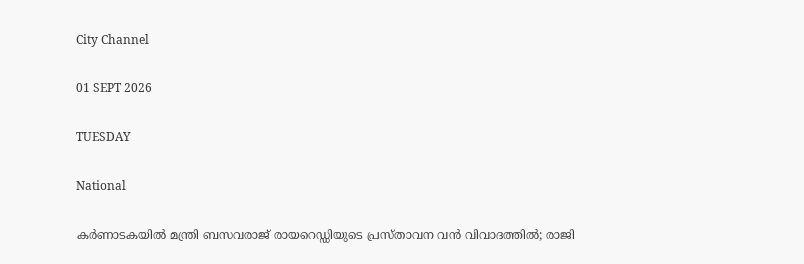City Channel

01 SEPT 2026

TUESDAY

National

കര്‍ണാടകയില്‍ മന്ത്രി ബസവരാജ് രായറെഡ്ഡിയുടെ പ്രസ്താവന വന്‍ വിവാദത്തില്‍; രാജി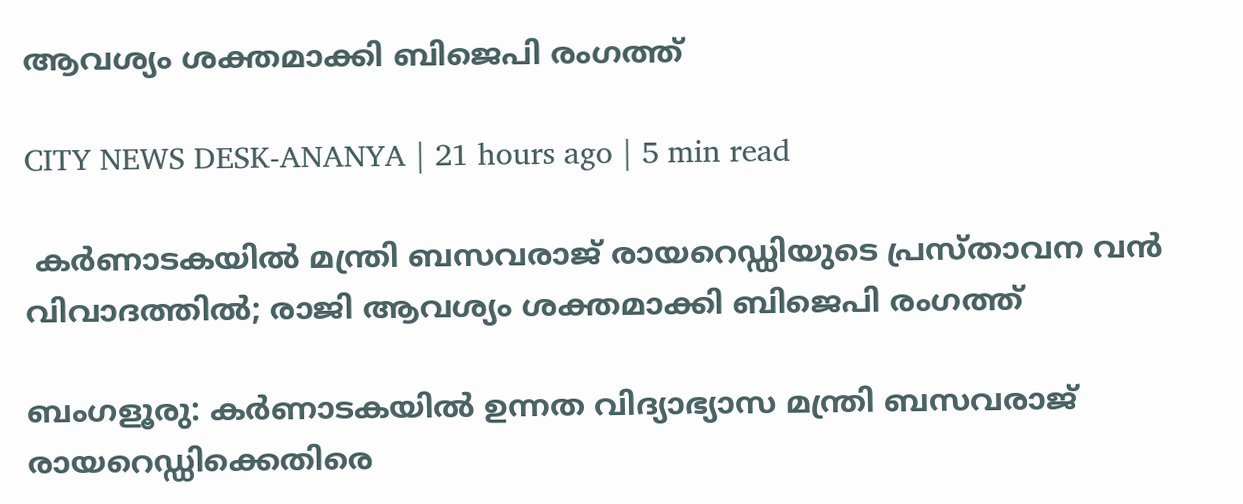ആവശ്യം ശക്തമാക്കി ബിജെപി രംഗത്ത്

CITY NEWS DESK-ANANYA | 21 hours ago | 5 min read

 കര്‍ണാടകയില്‍ മന്ത്രി ബസവരാജ് രായറെഡ്ഡിയുടെ പ്രസ്താവന വന്‍ വിവാദത്തില്‍; രാജി ആവശ്യം ശക്തമാക്കി ബിജെപി രംഗത്ത്

ബംഗളൂരു: കര്‍ണാടകയില്‍ ഉന്നത വിദ്യാഭ്യാസ മന്ത്രി ബസവരാജ് രായറെഡ്ഡിക്കെതിരെ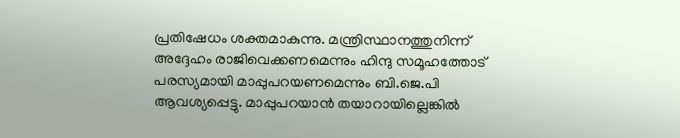പ്രതിഷേധം ശക്തമാകുന്നു. മന്ത്രിസ്ഥാനത്തുനിന്ന് അദ്ദേഹം രാജിവെക്കണമെന്നും ഹിന്ദു സമൂഹത്തോട് പരസ്യമായി മാപ്പുപറയണമെന്നും ബി.ജെ.പി ആവശ്യപ്പെട്ടു. മാപ്പുപറയാന്‍ തയാറായില്ലെങ്കില്‍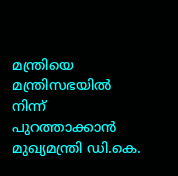മന്ത്രിയെ മന്ത്രിസഭയില്‍ നിന്ന് പുറത്താക്കാന്‍ മുഖ്യമന്ത്രി ഡി.കെ.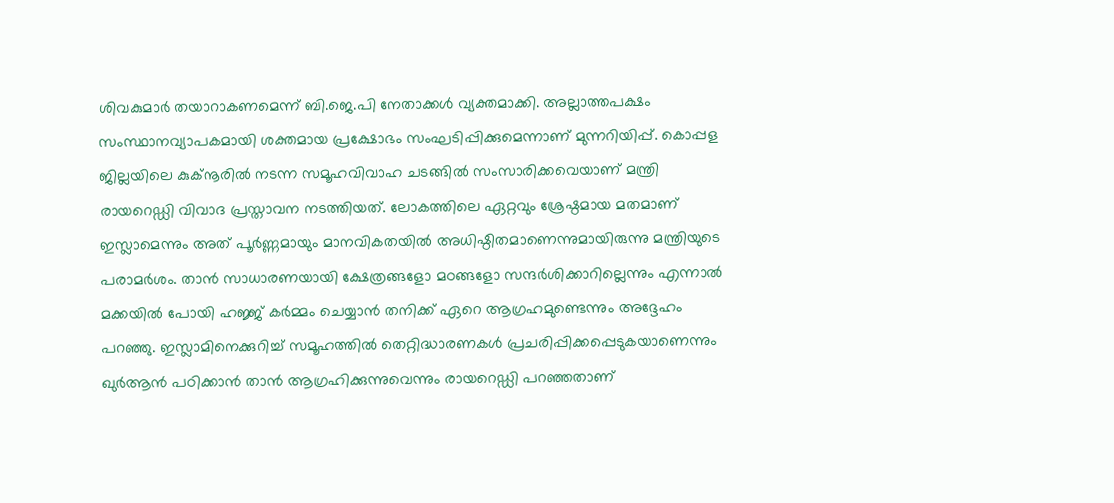ശിവകുമാര്‍ തയാറാകണമെന്ന് ബി.ജെ.പി നേതാക്കള്‍ വ്യക്തമാക്കി. അല്ലാത്തപക്ഷം സംസ്ഥാനവ്യാപകമായി ശക്തമായ പ്രക്ഷോഭം സംഘടിപ്പിക്കുമെന്നാണ് മുന്നറിയിപ്പ്. കൊപ്പള ജില്ലയിലെ കുക്നൂരില്‍ നടന്ന സമൂഹവിവാഹ ചടങ്ങില്‍ സംസാരിക്കവെയാണ് മന്ത്രി രായറെഡ്ഡി വിവാദ പ്രസ്താവന നടത്തിയത്. ലോകത്തിലെ ഏറ്റവും ശ്രേഷ്ഠമായ മതമാണ് ഇസ്ലാമെന്നും അത് പൂര്‍ണ്ണമായും മാനവികതയില്‍ അധിഷ്ഠിതമാണെന്നുമായിരുന്നു മന്ത്രിയുടെ പരാമര്‍ശം. താന്‍ സാധാരണയായി ക്ഷേത്രങ്ങളോ മഠങ്ങളോ സന്ദര്‍ശിക്കാറില്ലെന്നും എന്നാല്‍ മക്കയില്‍ പോയി ഹജ്ജ് കര്‍മ്മം ചെയ്യാന്‍ തനിക്ക് ഏറെ ആഗ്രഹമുണ്ടെന്നും അദ്ദേഹം പറഞ്ഞു. ഇസ്ലാമിനെക്കുറിച്ച് സമൂഹത്തില്‍ തെറ്റിദ്ധാരണകള്‍ പ്രചരിപ്പിക്കപ്പെടുകയാണെന്നും ഖുര്‍ആന്‍ പഠിക്കാന്‍ താന്‍ ആഗ്രഹിക്കുന്നുവെന്നും രായറെഡ്ഡി പറഞ്ഞതാണ്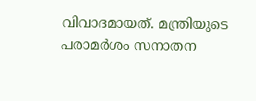വിവാദമായത്. മന്ത്രിയുടെ പരാമര്‍ശം സനാതന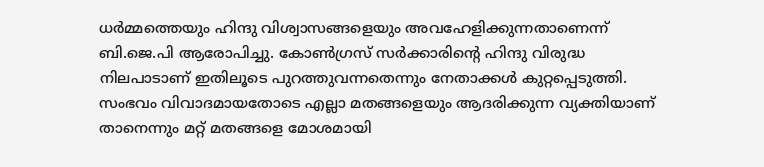ധര്‍മ്മത്തെയും ഹിന്ദു വിശ്വാസങ്ങളെയും അവഹേളിക്കുന്നതാണെന്ന് ബി.ജെ.പി ആരോപിച്ചു. കോണ്‍ഗ്രസ് സര്‍ക്കാരിന്റെ ഹിന്ദു വിരുദ്ധ നിലപാടാണ് ഇതിലൂടെ പുറത്തുവന്നതെന്നും നേതാക്കള്‍ കുറ്റപ്പെടുത്തി. സംഭവം വിവാദമായതോടെ എല്ലാ മതങ്ങളെയും ആദരിക്കുന്ന വ്യക്തിയാണ് താനെന്നും മറ്റ് മതങ്ങളെ മോശമായി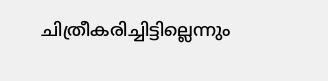ചിത്രീകരിച്ചിട്ടില്ലെന്നും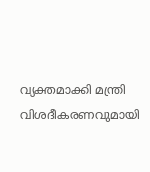വ്യക്തമാക്കി മന്ത്രി വിശദീകരണവുമായി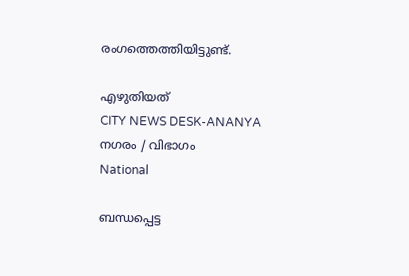രംഗത്തെത്തിയിട്ടുണ്ട്.

എഴുതിയത്
CITY NEWS DESK-ANANYA
നഗരം / വിഭാഗം
National

ബന്ധപ്പെട്ട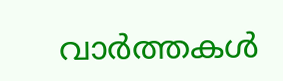വാർത്തകൾ